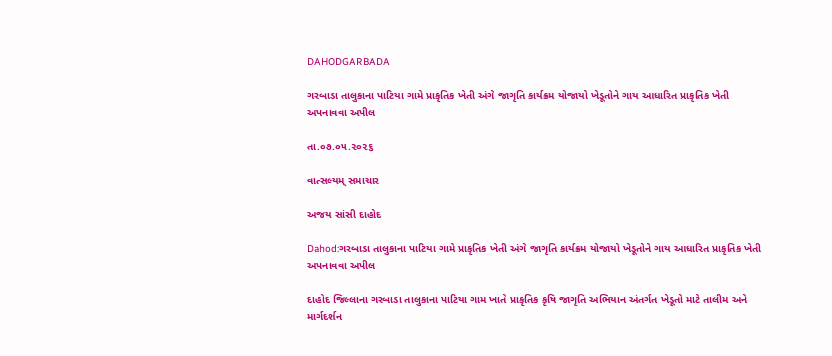DAHODGARBADA

ગરબાડા તાલુકાના પાટિયા ગામે પ્રાકૃતિક ખેતી અંગે જાગૃતિ કાર્યક્રમ યોજાયો ખેડૂતોને ગાય આધારિત પ્રાકૃતિક ખેતી અપનાવવા અપીલ

તા.૦૭.૦૫.૨૦૨૬

વાત્સલ્યમ્ સમાચાર

અજય સાંસી દાહોદ

Dahod:ગરબાડા તાલુકાના પાટિયા ગામે પ્રાકૃતિક ખેતી અંગે જાગૃતિ કાર્યક્રમ યોજાયો ખેડૂતોને ગાય આધારિત પ્રાકૃતિક ખેતી અપનાવવા અપીલ

દાહોદ જિલ્લાના ગરબાડા તાલુકાના પાટિયા ગામ ખાતે પ્રાકૃતિક કૃષિ જાગૃતિ અભિયાન અંતર્ગત ખેડૂતો માટે તાલીમ અને માર્ગદર્શન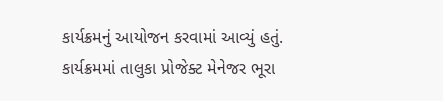કાર્યક્રમનું આયોજન કરવામાં આવ્યું હતું. કાર્યક્રમમાં તાલુકા પ્રોજેક્ટ મેનેજર ભૂરા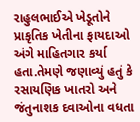રાહુલભાઈએ ખેડૂતોને પ્રાકૃતિક ખેતીના ફાયદાઓ અંગે માહિતગાર કર્યા હતા.તેમણે જણાવ્યું હતું કે રસાયણિક ખાતરો અને જંતુનાશક દવાઓના વધતા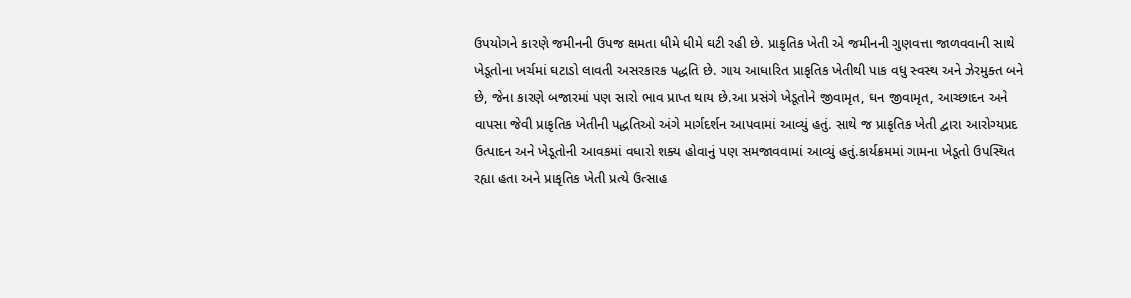ઉપયોગને કારણે જમીનની ઉપજ ક્ષમતા ધીમે ધીમે ઘટી રહી છે. પ્રાકૃતિક ખેતી એ જમીનની ગુણવત્તા જાળવવાની સાથે ખેડૂતોના ખર્ચમાં ઘટાડો લાવતી અસરકારક પદ્ધતિ છે. ગાય આધારિત પ્રાકૃતિક ખેતીથી પાક વધુ સ્વસ્થ અને ઝેરમુક્ત બને છે, જેના કારણે બજારમાં પણ સારો ભાવ પ્રાપ્ત થાય છે.આ પ્રસંગે ખેડૂતોને જીવામૃત, ઘન જીવામૃત, આચ્છાદન અને વાપસા જેવી પ્રાકૃતિક ખેતીની પદ્ધતિઓ અંગે માર્ગદર્શન આપવામાં આવ્યું હતું. સાથે જ પ્રાકૃતિક ખેતી દ્વારા આરોગ્યપ્રદ ઉત્પાદન અને ખેડૂતોની આવકમાં વધારો શક્ય હોવાનું પણ સમજાવવામાં આવ્યું હતું.કાર્યક્રમમાં ગામના ખેડૂતો ઉપસ્થિત રહ્યા હતા અને પ્રાકૃતિક ખેતી પ્રત્યે ઉત્સાહ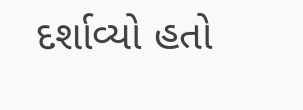દર્શાવ્યો હતો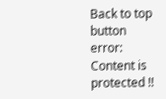Back to top button
error: Content is protected !!